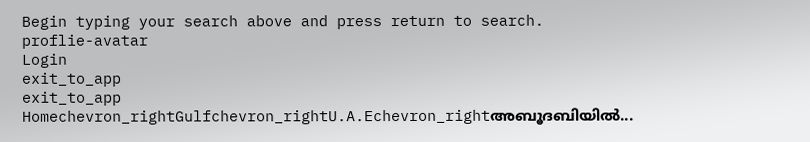Begin typing your search above and press return to search.
proflie-avatar
Login
exit_to_app
exit_to_app
Homechevron_rightGulfchevron_rightU.A.Echevron_rightഅബൂദബിയില്‍...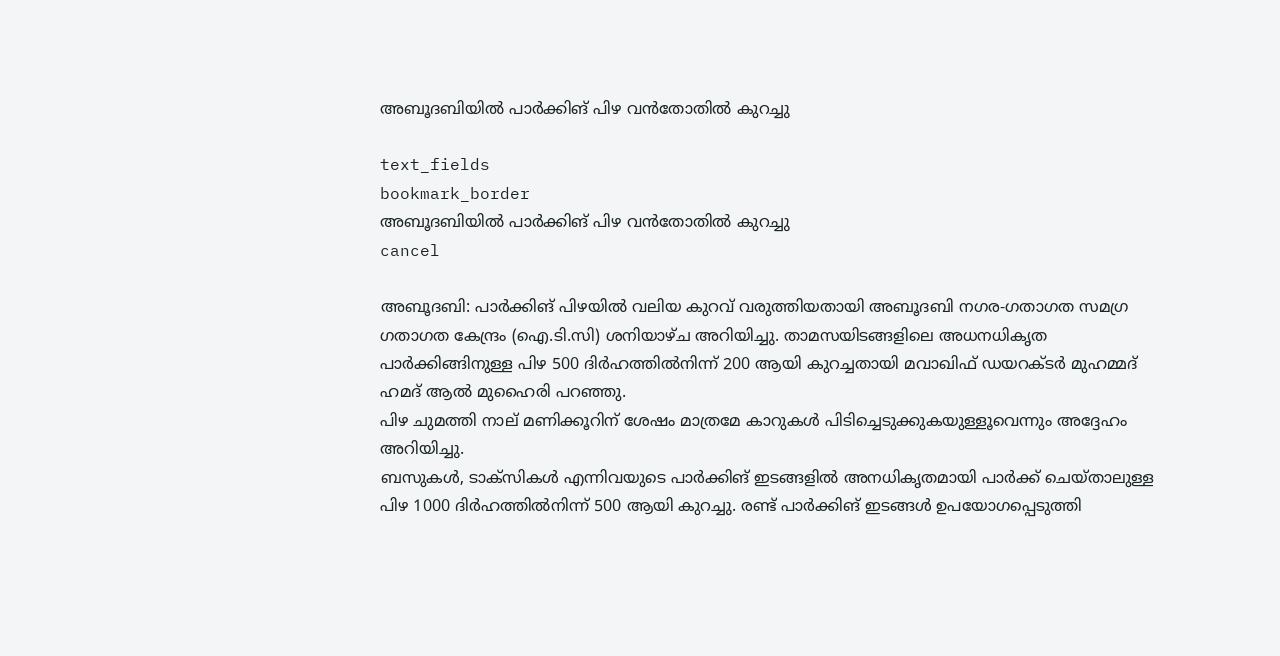അബൂദബിയില്‍ പാര്‍ക്കിങ് പിഴ വന്‍തോതില്‍ കുറച്ചു

text_fields
bookmark_border
അബൂദബിയില്‍ പാര്‍ക്കിങ് പിഴ വന്‍തോതില്‍ കുറച്ചു
cancel

അബൂദബി: പാര്‍ക്കിങ് പിഴയില്‍ വലിയ കുറവ് വരുത്തിയതായി അബൂദബി നഗര-ഗതാഗത സമഗ്ര ഗതാഗത കേന്ദ്രം (ഐ.ടി.സി) ശനിയാഴ്ച അറിയിച്ചു. താമസയിടങ്ങളിലെ അധനധികൃത പാര്‍ക്കിങ്ങിനുള്ള പിഴ 500 ദിര്‍ഹത്തില്‍നിന്ന് 200 ആയി കുറച്ചതായി മവാഖിഫ് ഡയറക്ടര്‍ മുഹമ്മദ് ഹമദ് ആല്‍ മുഹൈരി പറഞ്ഞു.
പിഴ ചുമത്തി നാല് മണിക്കൂറിന് ശേഷം മാത്രമേ കാറുകള്‍ പിടിച്ചെടുക്കുകയുള്ളൂവെന്നും അദ്ദേഹം അറിയിച്ചു.
ബസുകള്‍, ടാക്സികള്‍ എന്നിവയുടെ പാര്‍ക്കിങ് ഇടങ്ങളില്‍ അനധികൃതമായി പാര്‍ക്ക് ചെയ്താലുള്ള പിഴ 1000 ദിര്‍ഹത്തില്‍നിന്ന് 500 ആയി കുറച്ചു. രണ്ട് പാര്‍ക്കിങ് ഇടങ്ങള്‍ ഉപയോഗപ്പെടുത്തി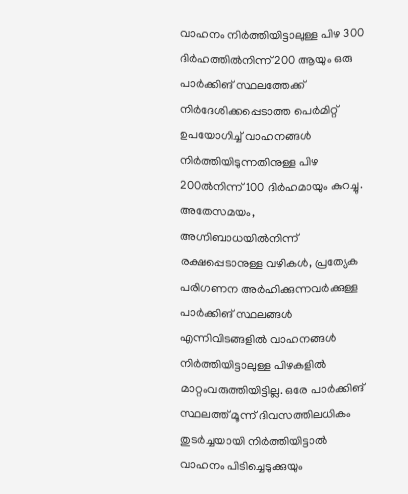വാഹനം നിര്‍ത്തിയിട്ടാലുള്ള പിഴ 300 ദിര്‍ഹത്തില്‍നിന്ന് 200 ആയും ഒരു പാര്‍ക്കിങ് സ്ഥലത്തേക്ക് നിര്‍ദേശിക്കപ്പെടാത്ത പെര്‍മിറ്റ് ഉപയോഗിച്ച് വാഹനങ്ങള്‍ നിര്‍ത്തിയിടുന്നതിനുള്ള പിഴ 200ല്‍നിന്ന് 100 ദിര്‍ഹമായും കുറച്ചു.
അതേസമയം, അഗ്നിബാധയില്‍നിന്ന് രക്ഷപ്പെടാനുള്ള വഴികള്‍, പ്രത്യേക പരിഗണന അര്‍ഹിക്കുന്നവര്‍ക്കുള്ള പാര്‍ക്കിങ് സ്ഥലങ്ങള്‍ എന്നിവിടങ്ങളില്‍ വാഹനങ്ങള്‍ നിര്‍ത്തിയിട്ടാലുള്ള പിഴകളില്‍ മാറ്റംവരുത്തിയിട്ടില്ല. ഒരേ പാര്‍ക്കിങ് സ്ഥലത്ത് മൂന്ന് ദിവസത്തിലധികം തുടര്‍ച്ചയായി നിര്‍ത്തിയിട്ടാല്‍ വാഹനം പിടിച്ചെടുക്കുയും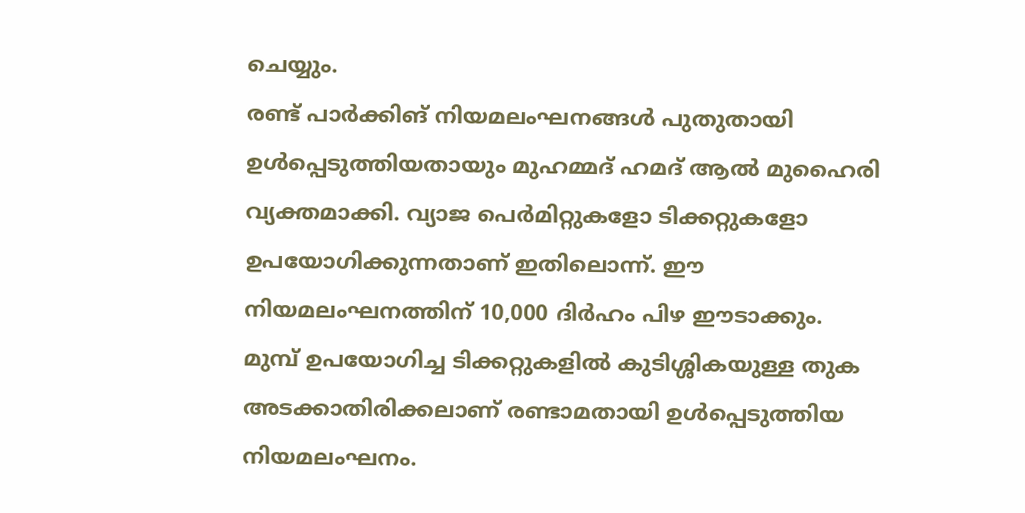ചെയ്യും.
രണ്ട് പാര്‍ക്കിങ് നിയമലംഘനങ്ങള്‍ പുതുതായി ഉള്‍പ്പെടുത്തിയതായും മുഹമ്മദ് ഹമദ് ആല്‍ മുഹൈരി വ്യക്തമാക്കി. വ്യാജ പെര്‍മിറ്റുകളോ ടിക്കറ്റുകളോ ഉപയോഗിക്കുന്നതാണ് ഇതിലൊന്ന്. ഈ നിയമലംഘനത്തിന് 10,000 ദിര്‍ഹം പിഴ ഈടാക്കും.
മുമ്പ് ഉപയോഗിച്ച ടിക്കറ്റുകളില്‍ കുടിശ്ശികയുള്ള തുക അടക്കാതിരിക്കലാണ് രണ്ടാമതായി ഉള്‍പ്പെടുത്തിയ നിയമലംഘനം.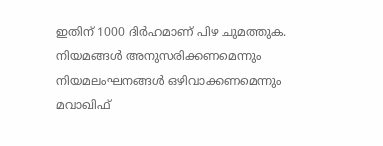ഇതിന് 1000 ദിര്‍ഹമാണ് പിഴ ചുമത്തുക.
നിയമങ്ങള്‍ അനുസരിക്കണമെന്നും നിയമലംഘനങ്ങള്‍ ഒഴിവാക്കണമെന്നും മവാഖിഫ്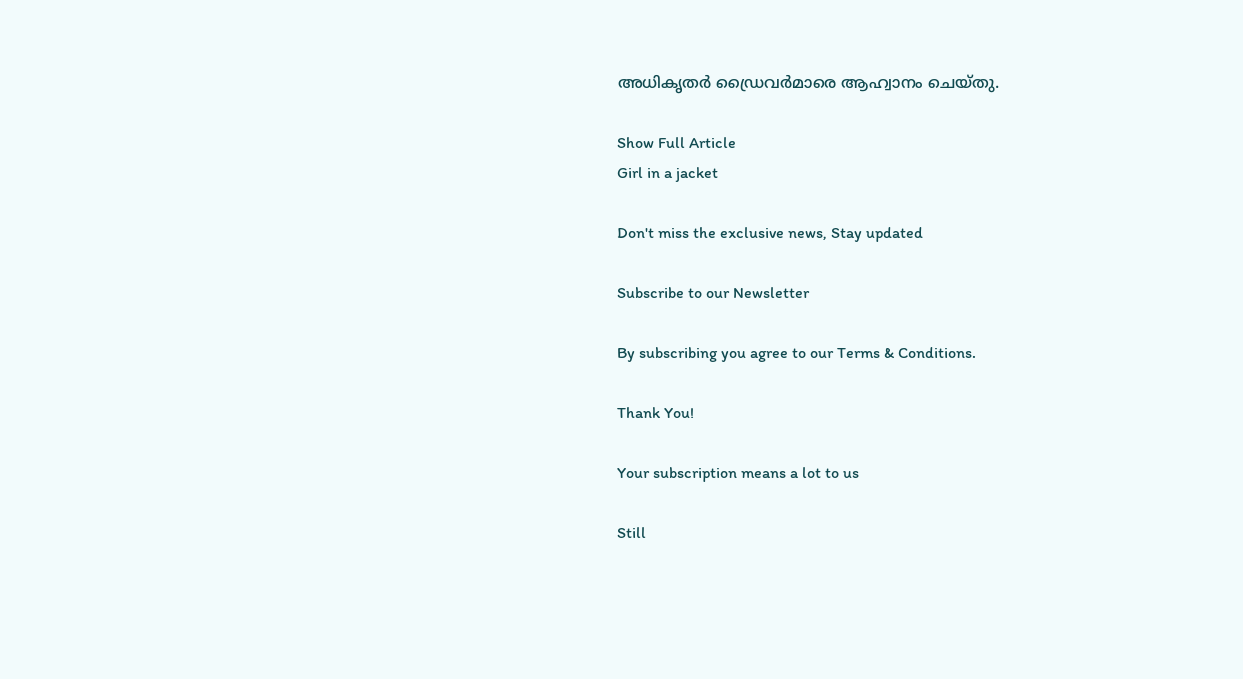അധികൃതര്‍ ഡ്രൈവര്‍മാരെ ആഹ്വാനം ചെയ്തു.

Show Full Article
Girl in a jacket

Don't miss the exclusive news, Stay updated

Subscribe to our Newsletter

By subscribing you agree to our Terms & Conditions.

Thank You!

Your subscription means a lot to us

Still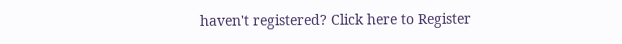haven't registered? Click here to Register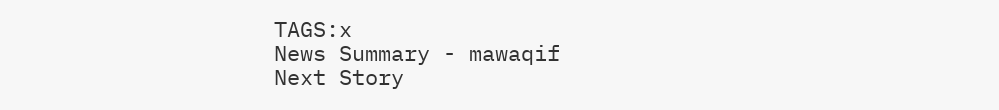TAGS:x
News Summary - mawaqif
Next Story